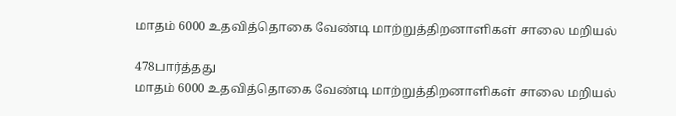மாதம் 6000 உதவித்தொகை வேண்டி மாற்றுத்திறனாளிகள் சாலை மறியல்

478பார்த்தது
மாதம் 6000 உதவித்தொகை வேண்டி மாற்றுத்திறனாளிகள் சாலை மறியல்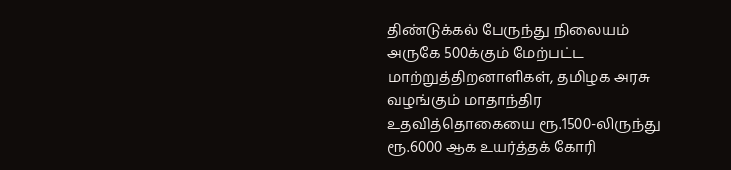திண்டுக்கல் பேருந்து நிலையம் அருகே 500க்கும் மேற்பட்ட மாற்றுத்திறனாளிகள், தமிழக அரசு வழங்கும் மாதாந்திர உதவித்தொகையை ரூ.1500-லிருந்து ரூ.6000 ஆக உயர்த்தக் கோரி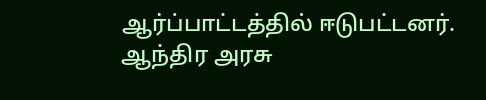ஆர்ப்பாட்டத்தில் ஈடுபட்டனர். ஆந்திர அரசு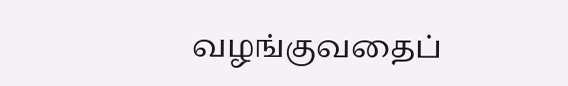வழங்குவதைப்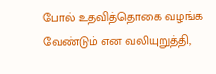போல் உதவித்தொகை வழங்க வேண்டும் என வலியுறுத்தி,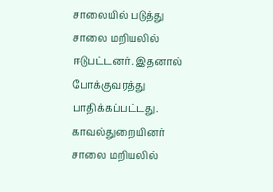சாலையில் படுத்து சாலை மறியலில் ஈடுபட்டனர். இதனால் போக்குவரத்து பாதிக்கப்பட்டது. காவல்துறையினர் சாலை மறியலில்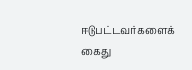ஈடுபட்டவர்களைக் கைது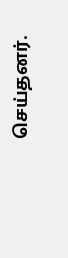செய்தனர்.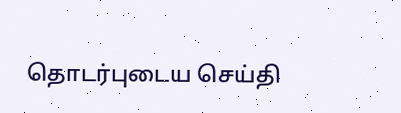தொடர்புடைய செய்தி